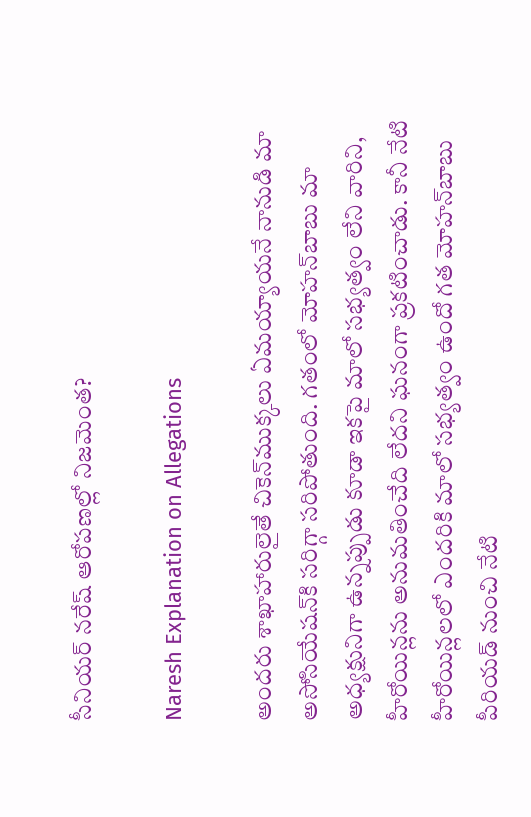సీనియర్‌ నరేష్‌ ఆరోపణల్లో నిజమెంత?

Naresh Explanation on Allegations

అందరు శాఖాహారులైతే చికెన్‌ముక్కలు ఏమయ్యాయనే నానుడి మా అసోసియేషన్‌కి సరిగ్గా సరిపోతుంది. గతంలో మోహన్‌బాబు మా అధ్యక్షునిగా ఉన్నప్పుడు కూడా ఇకపై మాలో సభ్యత్వం లేని వారిని, హీరోయిన్లను అనుమతించేది లేదని ఘనంగా ప్రకటించాడు. కానీ నేటి హీరోయిన్లలలో ఎందరికి మాలో సభ్యత్వం ఉందో గత మోహన్‌బాబు పీరియడ్‌ నుంచి నేటి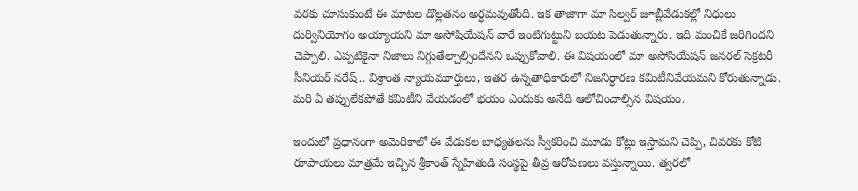వరకు చూసుకుంటే ఈ మాటల డొల్లతనం అర్ధమవుతోంది. ఇక తాజాగా మా సిల్వర్‌ జూబ్లీవేడుకల్లో నిధులు దుర్వినియోగం అయ్యాయని మా అసోషియేషన్‌ వారే ఇంటిగుట్టుని బయట పెడుతున్నారు. ఇది మంచికే జరిగిందని చెప్పాలి. ఎప్పటికైనా నిజాలు నిగ్గుతేల్చాల్సిందేనని ఒప్పుకోవాలి. ఈ విషయంలో మా అసోసియేషన్‌ జనరల్‌ సెక్రటరీ సీనియర్‌ నరేష్‌.. విశ్రాంత న్యాయమూర్తులు, ఇతర ఉన్నతాధికారులో నిజనిర్ధారణ కమిటీనివేయమని కోరుతున్నాడు. మరి ఏ తప్పులేకపోతే కమిటీని వేయడంలో భయం ఎందుకు అనేది ఆలోచించాల్సిన విషయం.

ఇందులో ప్రధానంగా అమెరికాలో ఈ వేడుకల బాధ్యతలను స్వీకరించి మూడు కోట్లు ఇస్తామని చెప్పి, చివరకు కోటి రూపాయలు మాత్రమే ఇచ్చిన శ్రీకాంత్‌ స్నేహితుడి సంస్థపై తీవ్ర ఆరోపణలు వస్తున్నాయి. త్వరలో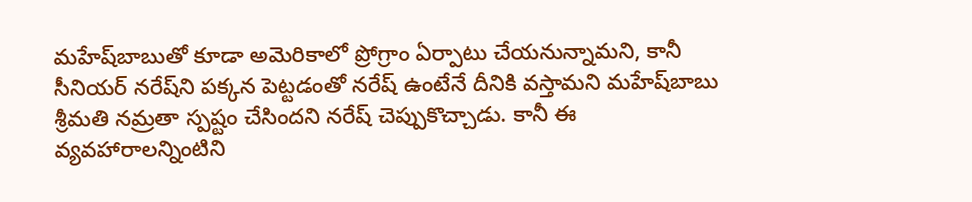మహేష్‌బాబుతో కూడా అమెరికాలో ప్రోగ్రాం ఏర్పాటు చేయనున్నామని, కానీ సీనియర్‌ నరేష్‌ని పక్కన పెట్టడంతో నరేష్‌ ఉంటేనే దీనికి వస్తామని మహేష్‌బాబు శ్రీమతి నమ్రతా స్పష్టం చేసిందని నరేష్‌ చెప్పుకొచ్చాడు. కానీ ఈ వ్యవహారాలన్నింటిని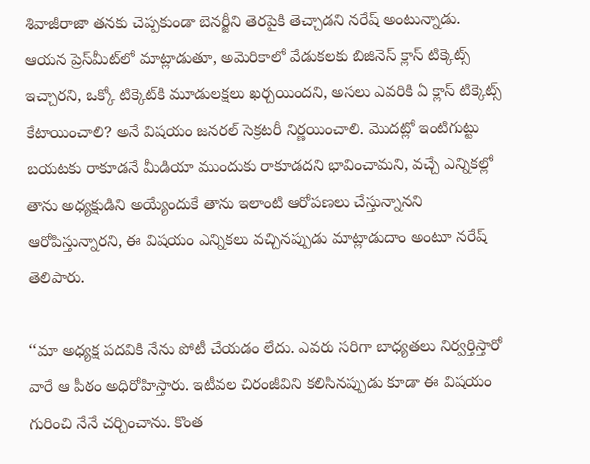శివాజీరాజా తనకు చెప్పకుండా బెనర్జీని తెరపైకి తెచ్చాడని నరేష్‌ అంటున్నాడు. ఆయన ప్రెస్‌మీట్‌లో మాట్లాడుతూ, అమెరికాలో వేడుకలకు బిజినెస్‌ క్లాస్‌ టిక్కెట్స్‌ ఇచ్చారని, ఒక్కో టిక్కెట్‌కి మూడులక్షలు ఖర్చయిందని, అసలు ఎవరికి ఏ క్లాస్‌ టిక్కెట్స్‌ కేటాయించాలి? అనే విషయం జనరల్‌ సెక్రటరీ నిర్ణయించాలి. మొదట్లో ఇంటిగుట్టు బయటకు రాకూడనే మీడియా ముందుకు రాకూడదని భావించామని, వచ్చే ఎన్నికల్లో తాను అధ్యక్షుడిని అయ్యేందుకే తాను ఇలాంటి ఆరోపణలు చేస్తున్నానని ఆరోపిస్తున్నారని, ఈ విషయం ఎన్నికలు వచ్చినప్పుడు మాట్లాడుదాం అంటూ నరేష్ తెలిపారు.

‘‘మా అధ్యక్ష పదవికి నేను పోటీ చేయడం లేదు. ఎవరు సరిగా బాధ్యతలు నిర్వర్తిస్తారో వారే ఆ పీఠం అధిరోహిస్తారు. ఇటీవల చిరంజీవిని కలిసినప్పుడు కూడా ఈ విషయం గురించి నేనే చర్చించాను. కొంత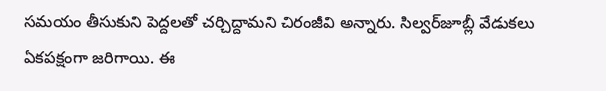సమయం తీసుకుని పెద్దలతో చర్చిద్దామని చిరంజీవి అన్నారు. సిల్వర్‌జూబ్లీ వేడుకలు ఏకపక్షంగా జరిగాయి. ఈ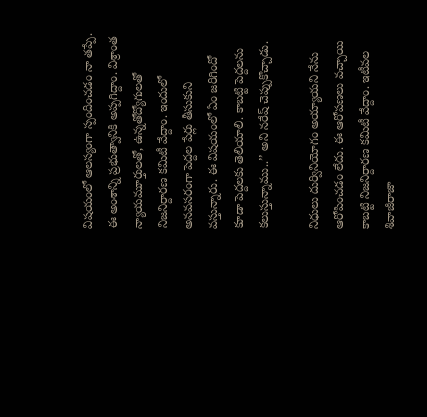విషయంలో ఆలస్యంగా స్పందించడం నా తప్పే. ఈ అంశాన్ని ప్రభుత్వానికి అప్పగిద్దాం. విశ్రాంత న్యాయమూర్తులతో, ఉన్నతోద్యోగులతో నిజనిర్దారణ కమిటీ వేద్దాం. ఇందులో అనవసరంగా పెద్దల పేర్లు తీసుకుని వస్తున్నారు. ఈ విషయంలో ఏం జరిగిందో కూడా పెద్దలకు తెలియాలి. కాబట్టి పెద్దలను కలుస్తున్నాము..’’ అని నరేష్‌ చెప్పుకొచ్చాడు.

నిధులు దుర్వినియోగం అయ్యాయని నేను ఆరోపించడం లేదు. ఈ ఆరోపణలు వచ్చాయి కాబట్టి నిజనిర్దారణ కమిటీ వేద్దాం. ఇటీవల శివాజీరాజా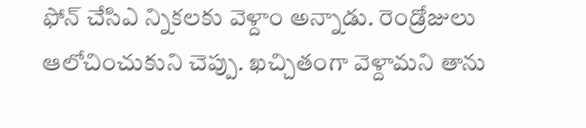ఫోన్‌ చేసిఎ న్నికలకు వెళ్దాం అన్నాడు. రెండ్రోజులు ఆలోచించుకుని చెప్పు. ఖచ్చితంగా వెళ్దామని తాను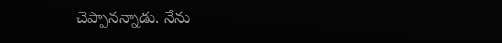చెప్పానన్నాడు. నేను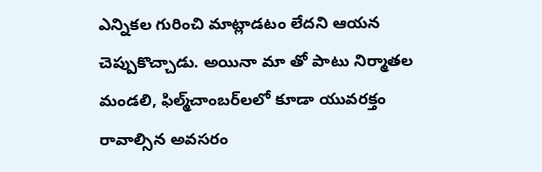ఎన్నికల గురించి మాట్లాడటం లేదని ఆయన చెప్పుకొచ్చాడు. అయినా మా తో పాటు నిర్మాతల మండలి, ఫిల్మ్‌చాంబర్‌లలో కూడా యువరక్తం రావాల్సిన అవసరం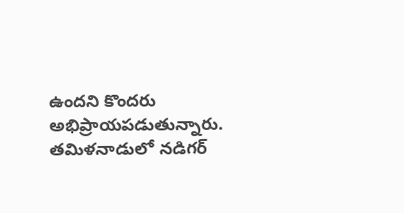ఉందని కొందరు అభిప్రాయపడుతున్నారు. తమిళనాడులో నడిగర్‌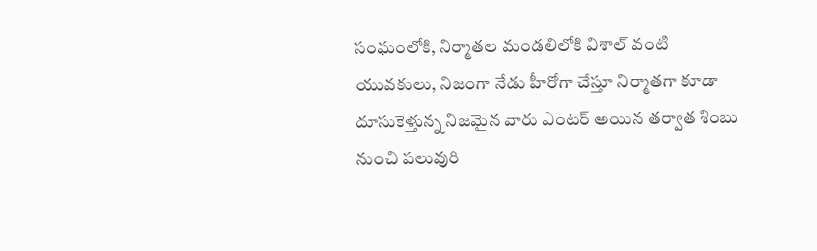సంఘంలోకి, నిర్మాతల మండలిలోకి విశాల్‌ వంటి యువకులు, నిజంగా నేడు హీరోగా చేస్తూ నిర్మాతగా కూడా దూసుకెళ్తున్న నిజమైన వారు ఎంటర్‌ అయిన తర్వాత శింబు నుంచి పలువురి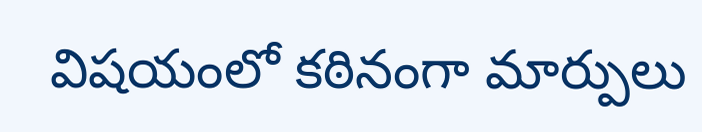విషయంలో కఠినంగా మార్పులు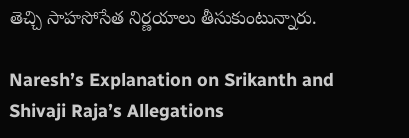తెచ్చి సాహసోసేత నిర్ణయాలు తీసుకుంటున్నారు.

Naresh’s Explanation on Srikanth and Shivaji Raja’s Allegations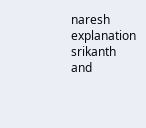naresh
explanation
srikanth and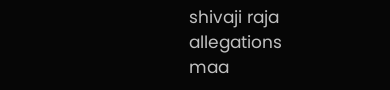shivaji raja
allegations
maa